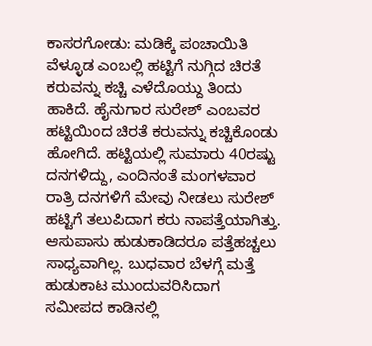ಕಾಸರಗೋಡು: ಮಡಿಕ್ಕೆ ಪಂಚಾಯಿತಿ ವೆಳ್ಳೂಡ ಎಂಬಲ್ಲಿ ಹಟ್ಟಿಗೆ ನುಗ್ಗಿದ ಚಿರತೆ ಕರುವನ್ನು ಕಚ್ಚಿ ಎಳೆದೊಯ್ದು ತಿಂದು ಹಾಕಿದೆ. ಹೈನುಗಾರ ಸುರೇಶ್ ಎಂಬವರ ಹಟ್ಟಿಯಿಂದ ಚಿರತೆ ಕರುವನ್ನು ಕಚ್ಚಿಕೊಂಡು ಹೋಗಿದೆ. ಹಟ್ಟಿಯಲ್ಲಿ ಸುಮಾರು 40ರಷ್ಟು ದನಗಳಿದ್ದು, ಎಂದಿನಂತೆ ಮಂಗಳವಾರ ರಾತ್ರಿ ದನಗಳಿಗೆ ಮೇವು ನೀಡಲು ಸುರೇಶ್ ಹಟ್ಟಿಗೆ ತಲುಪಿದಾಗ ಕರು ನಾಪತ್ತೆಯಾಗಿತ್ತು. ಆಸುಪಾಸು ಹುಡುಕಾಡಿದರೂ ಪತ್ತೆಹಚ್ಚಲು ಸಾಧ್ಯವಾಗಿಲ್ಲ. ಬುಧವಾರ ಬೆಳಗ್ಗೆ ಮತ್ತೆ ಹುಡುಕಾಟ ಮುಂದುವರಿಸಿದಾಗ ಸಮೀಪದ ಕಾಡಿನಲ್ಲಿ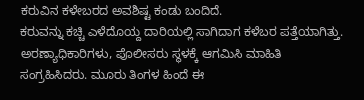ಕರುವಿನ ಕಳೇಬರದ ಅವಶಿಷ್ಟ ಕಂಡು ಬಂದಿದೆ.
ಕರುವನ್ನು ಕಚ್ಚಿ ಎಳೆದೊಯ್ದ ದಾರಿಯಲ್ಲಿ ಸಾಗಿದಾಗ ಕಳೆಬರ ಪತ್ತೆಯಾಗಿತ್ತು. ಅರಣ್ಯಾಧಿಕಾರಿಗಳು, ಪೊಲೀಸರು ಸ್ಥಳಕ್ಕೆ ಆಗಮಿಸಿ ಮಾಹಿತಿ ಸಂಗ್ರಹಿಸಿದರು. ಮೂರು ತಿಂಗಳ ಹಿಂದೆ ಈ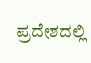ಪ್ರದೇಶದಲ್ಲಿ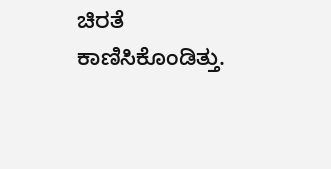ಚಿರತೆ ಕಾಣಿಸಿಕೊಂಡಿತ್ತು.